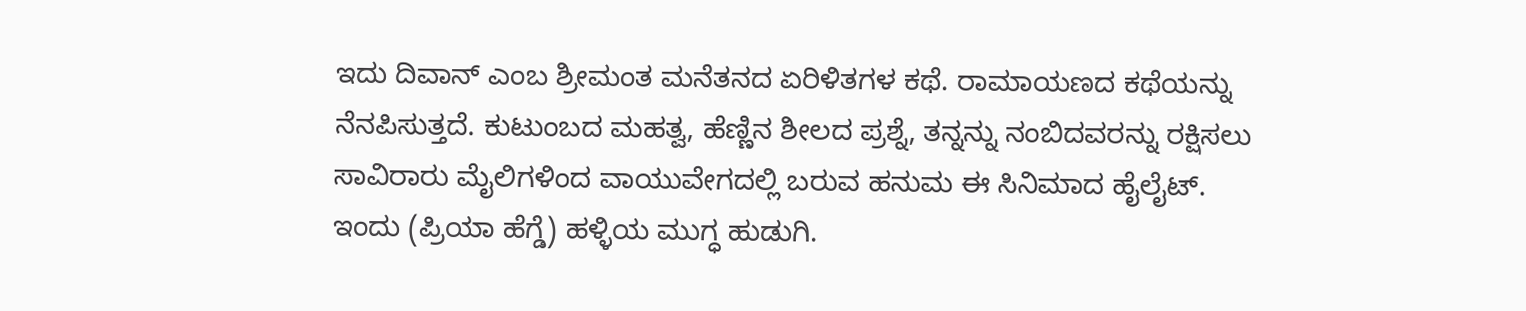ಇದು ದಿವಾನ್ ಎಂಬ ಶ್ರೀಮಂತ ಮನೆತನದ ಏರಿಳಿತಗಳ ಕಥೆ. ರಾಮಾಯಣದ ಕಥೆಯನ್ನು ನೆನಪಿಸುತ್ತದೆ. ಕುಟುಂಬದ ಮಹತ್ವ, ಹೆಣ್ಣಿನ ಶೀಲದ ಪ್ರಶ್ನೆ, ತನ್ನನ್ನು ನಂಬಿದವರನ್ನು ರಕ್ಷಿಸಲು ಸಾವಿರಾರು ಮೈಲಿಗಳಿಂದ ವಾಯುವೇಗದಲ್ಲಿ ಬರುವ ಹನುಮ ಈ ಸಿನಿಮಾದ ಹೈಲೈಟ್.
ಇಂದು (ಪ್ರಿಯಾ ಹೆಗ್ಡೆ) ಹಳ್ಳಿಯ ಮುಗ್ಧ ಹುಡುಗಿ.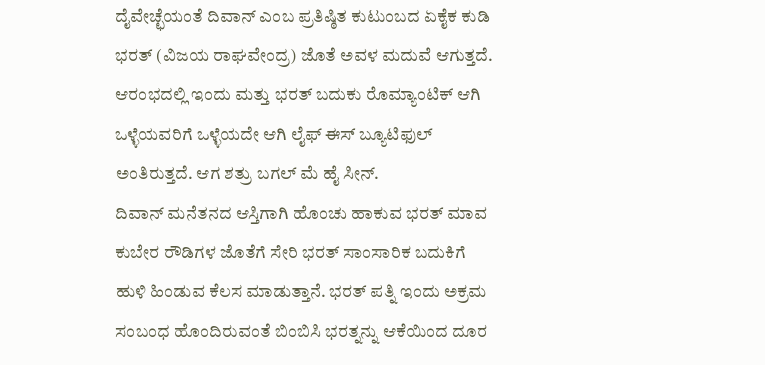ದೈವೇಚ್ಛೆಯಂತೆ ದಿವಾನ್ ಎಂಬ ಪ್ರತಿಷ್ಠಿತ ಕುಟುಂಬದ ಏಕೈಕ ಕುಡಿ ಭರತ್ (ವಿಜಯ ರಾಘವೇಂದ್ರ) ಜೊತೆ ಅವಳ ಮದುವೆ ಆಗುತ್ತದೆ. ಆರಂಭದಲ್ಲಿ ಇಂದು ಮತ್ತು ಭರತ್ ಬದುಕು ರೊಮ್ಯಾಂಟಿಕ್ ಆಗಿ ಒಳ್ಳೆಯವರಿಗೆ ಒಳ್ಳೆಯದೇ ಆಗಿ ಲೈಫ್ ಈಸ್ ಬ್ಯೂಟಿಫುಲ್ ಅಂತಿರುತ್ತದೆ. ಆಗ ಶತ್ರು ಬಗಲ್ ಮೆ ಹೈ ಸೀನ್.
ದಿವಾನ್ ಮನೆತನದ ಆಸ್ತಿಗಾಗಿ ಹೊಂಚು ಹಾಕುವ ಭರತ್ ಮಾವ ಕುಬೇರ ರೌಡಿಗಳ ಜೊತೆಗೆ ಸೇರಿ ಭರತ್ ಸಾಂಸಾರಿಕ ಬದುಕಿಗೆ ಹುಳಿ ಹಿಂಡುವ ಕೆಲಸ ಮಾಡುತ್ತಾನೆ. ಭರತ್ ಪತ್ನಿ ಇಂದು ಅಕ್ರಮ ಸಂಬಂಧ ಹೊಂದಿರುವಂತೆ ಬಿಂಬಿಸಿ ಭರತ್ನನ್ನು ಆಕೆಯಿಂದ ದೂರ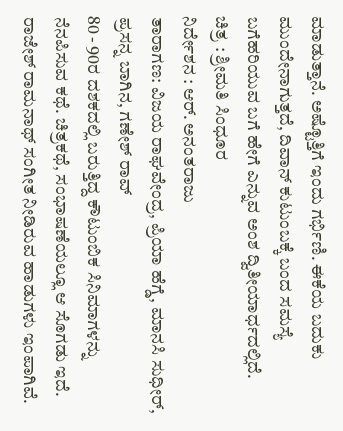ಮಾಡುತ್ತಾನೆ. ಅಷ್ಟೊತ್ತಿಗೆ ಇಂದು ಗರ್ಭಿಣಿ. ಈಕೆಯ ಬದುಕು ಮುಂದೇನಾಗುತ್ತದೆ, ದಿವಾನ್ ಕುಟುಂಬಕ್ಕೆ ಬಂದ ಸಮಸ್ಯೆ ಬಗೆಹರಿಯುವ ಬಗೆ ಹೇಗೆ ಎನ್ನುವ ಅಂಶ ದ್ವಿತೀಯಾರ್ಧದಲ್ಲಿದೆ.
ಚಿತ್ರ : ಶ್ರೀಮತಿ ಸಿಂಧೂರ
ನಿರ್ದೇಶನ : ಆರ್. ಅನಂತರಾಜು
ತಾರಾಗಣ: ವಿಜಯ ರಾಘವೇಂದ್ರ, ಪ್ರಿಯಾ ಹೆಗ್ಡೆ, ಮಾನಸಿ ಸುಧೀರ್, ಪ್ರಸನ್ನ ಬಾಗಿನ, ಗಣೇಶ್ ರಾವ್
80 - 90ರ ದಶಕದಲ್ಲಿ ಬರುತ್ತಿದ್ದ ಕೌಟುಂಬಿಕ ಸಿನಿಮಾಗಳನ್ನು ನೆನಪಿಸುವ ಕಥೆ. ಚಿತ್ರಕಥೆ, ಸಂಭಾಷಣೆಯಲ್ಲೂ ಆ ಸೊಗಡು ಇದೆ. ರಾಜೇಶ್ ರಾಮನಾಥ್ ಸಂಗೀತ ನೀಡಿರುವ ಹಾಡುಗಳು ಇಂಪಾಗಿವೆ.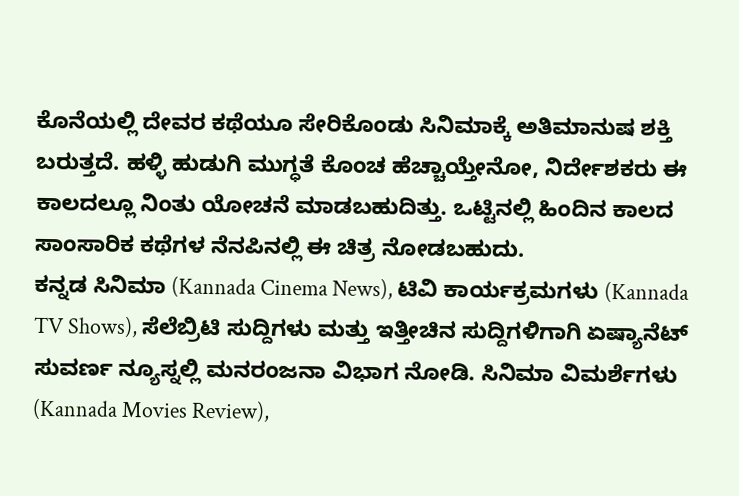ಕೊನೆಯಲ್ಲಿ ದೇವರ ಕಥೆಯೂ ಸೇರಿಕೊಂಡು ಸಿನಿಮಾಕ್ಕೆ ಅತಿಮಾನುಷ ಶಕ್ತಿ ಬರುತ್ತದೆ. ಹಳ್ಳಿ ಹುಡುಗಿ ಮುಗ್ಧತೆ ಕೊಂಚ ಹೆಚ್ಚಾಯ್ತೇನೋ, ನಿರ್ದೇಶಕರು ಈ ಕಾಲದಲ್ಲೂ ನಿಂತು ಯೋಚನೆ ಮಾಡಬಹುದಿತ್ತು. ಒಟ್ಟಿನಲ್ಲಿ ಹಿಂದಿನ ಕಾಲದ ಸಾಂಸಾರಿಕ ಕಥೆಗಳ ನೆನಪಿನಲ್ಲಿ ಈ ಚಿತ್ರ ನೋಡಬಹುದು.
ಕನ್ನಡ ಸಿನಿಮಾ (Kannada Cinema News), ಟಿವಿ ಕಾರ್ಯಕ್ರಮಗಳು (Kannada TV Shows), ಸೆಲೆಬ್ರಿಟಿ ಸುದ್ದಿಗಳು ಮತ್ತು ಇತ್ತೀಚಿನ ಸುದ್ದಿಗಳಿಗಾಗಿ ಏಷ್ಯಾನೆಟ್ ಸುವರ್ಣ ನ್ಯೂಸ್ನಲ್ಲಿ ಮನರಂಜನಾ ವಿಭಾಗ ನೋಡಿ. ಸಿನಿಮಾ ವಿಮರ್ಶೆಗಳು (Kannada Movies Review),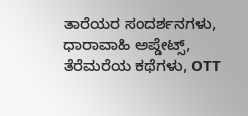ತಾರೆಯರ ಸಂದರ್ಶನಗಳು, ಧಾರಾವಾಹಿ ಅಪ್ಡೇಟ್ಸ್, ತೆರೆಮರೆಯ ಕಥೆಗಳು, OTT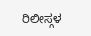ರಿಲೀಸ್ಗಳ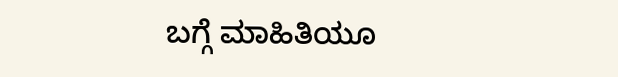ಬಗ್ಗೆ ಮಾಹಿತಿಯೂ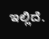ಇಲ್ಲಿದೆ.